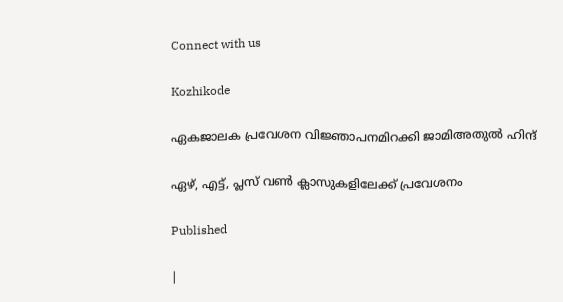Connect with us

Kozhikode

ഏകജാലക പ്രവേശന വിജ്ഞാപനമിറക്കി ജാമിഅതുല്‍ ഹിന്ദ്

ഏഴ്, എട്ട്, പ്ലസ് വണ്‍ ക്ലാസുകളിലേക്ക് പ്രവേശനം

Published

|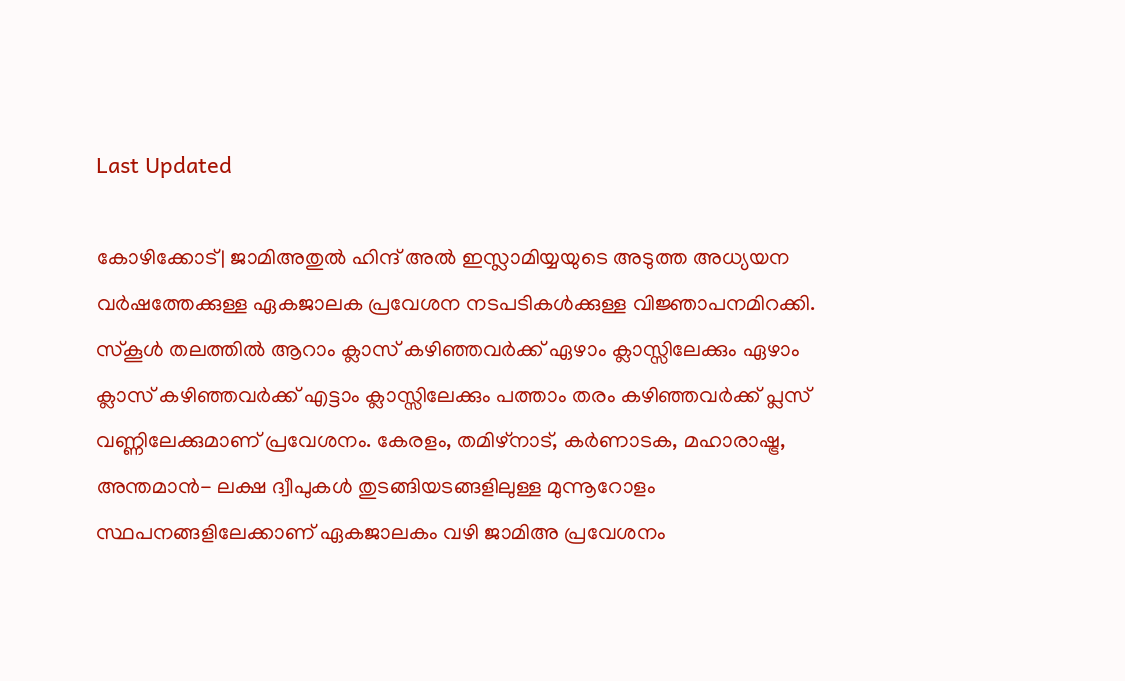Last Updated

കോഴിക്കോട്| ജാമിഅതുല്‍ ഹിന്ദ് അല്‍ ഇസ്ലാമിയ്യയുടെ അടുത്ത അധ്യയന വര്‍ഷത്തേക്കുള്ള ഏകജാലക പ്രവേശന നടപടികള്‍ക്കുള്ള വിജ്ഞാപനമിറക്കി. സ്‌കൂള്‍ തലത്തില്‍ ആറാം ക്ലാസ് കഴിഞ്ഞവര്‍ക്ക് ഏഴാം ക്ലാസ്സിലേക്കും ഏഴാം ക്ലാസ് കഴിഞ്ഞവര്‍ക്ക് എട്ടാം ക്ലാസ്സിലേക്കും പത്താം തരം കഴിഞ്ഞവര്‍ക്ക് പ്ലസ് വണ്ണിലേക്കുമാണ് പ്രവേശനം. കേരളം, തമിഴ്നാട്, കര്‍ണാടക, മഹാരാഷ്ട്ര, അന്തമാന്‍- ലക്ഷ ദ്വീപുകള്‍ തുടങ്ങിയടങ്ങളിലുള്ള മുന്നൂറോളം സ്ഥപനങ്ങളിലേക്കാണ് ഏകജാലകം വഴി ജാമിഅ പ്രവേശനം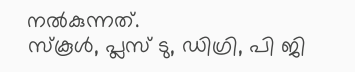നല്‍കുന്നത്.
സ്‌കൂള്‍, പ്ലസ് ടു, ഡിഗ്രി, പി ജി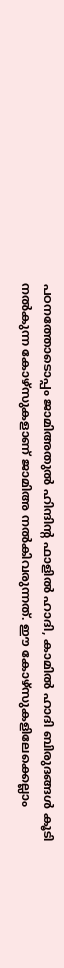പഠനത്തോടൊപ്പം ജാമിഅതുല്‍ ഹിന്ദിന്റ ഫാളില്‍ ഹാദി, കാമില്‍ ഹാദി ബിരുദങ്ങള്‍ കൂടി നല്‍കുന്ന കോഴ്സുകളാണ് ജാമിഅ നല്‍കിവരുന്നത്. ഈ കോഴ്സുകളിലേക്കെല്ലാം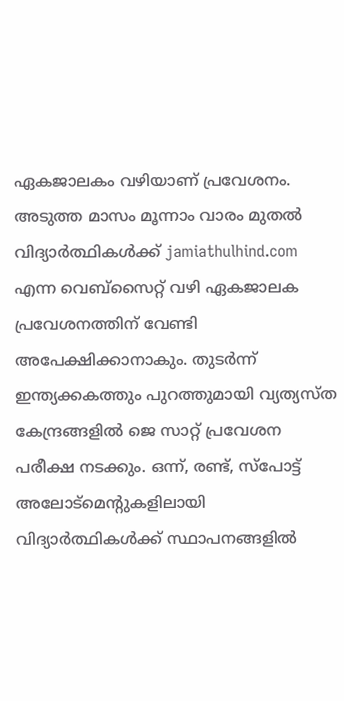ഏകജാലകം വഴിയാണ് പ്രവേശനം. അടുത്ത മാസം മൂന്നാം വാരം മുതല്‍ വിദ്യാര്‍ത്ഥികള്‍ക്ക് jamiathulhind.com എന്ന വെബ്‌സൈറ്റ് വഴി ഏകജാലക പ്രവേശനത്തിന് വേണ്ടി അപേക്ഷിക്കാനാകും. തുടര്‍ന്ന് ഇന്ത്യക്കകത്തും പുറത്തുമായി വ്യത്യസ്ത കേന്ദ്രങ്ങളില്‍ ജെ സാറ്റ് പ്രവേശന പരീക്ഷ നടക്കും. ഒന്ന്, രണ്ട്, സ്‌പോട്ട് അലോട്‌മെന്റുകളിലായി വിദ്യാര്‍ത്ഥികള്‍ക്ക് സ്ഥാപനങ്ങളില്‍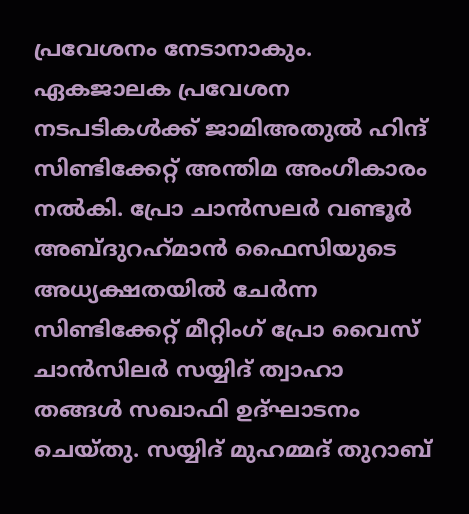പ്രവേശനം നേടാനാകും.
ഏകജാലക പ്രവേശന നടപടികള്‍ക്ക് ജാമിഅതുല്‍ ഹിന്ദ് സിണ്ടിക്കേറ്റ് അന്തിമ അംഗീകാരം നല്‍കി. പ്രോ ചാന്‍സലര്‍ വണ്ടൂര്‍ അബ്ദുറഹ്‌മാന്‍ ഫൈസിയുടെ അധ്യക്ഷതയില്‍ ചേര്‍ന്ന സിണ്ടിക്കേറ്റ് മീറ്റിംഗ് പ്രോ വൈസ് ചാന്‍സിലര്‍ സയ്യിദ് ത്വാഹാ തങ്ങള്‍ സഖാഫി ഉദ്ഘാടനം ചെയ്തു. സയ്യിദ് മുഹമ്മദ് തുറാബ്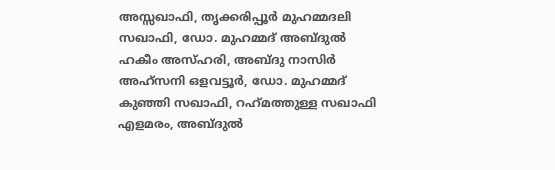അസ്സഖാഫി, തൃക്കരിപ്പൂര്‍ മുഹമ്മദലി സഖാഫി, ഡോ. മുഹമ്മദ് അബ്ദുല്‍ ഹകീം അസ്ഹരി, അബ്ദു നാസിര്‍ അഹ്‌സനി ഒളവട്ടൂര്‍, ഡോ. മുഹമ്മദ് കുഞ്ഞി സഖാഫി, റഹ്‌മത്തുള്ള സഖാഫി എളമരം, അബ്ദുല്‍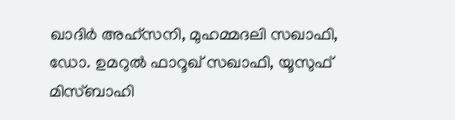ഖാദിര്‍ അഹ്സനി, മുഹമ്മദലി സഖാഫി, ഡോ. ഉമറുല്‍ ഫാറൂഖ് സഖാഫി, യൂസുഫ് മിസ്ബാഹി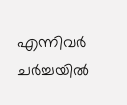എന്നിവര്‍ ചര്‍ച്ചയില്‍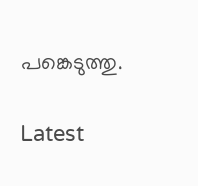പങ്കെടുത്തു.

Latest